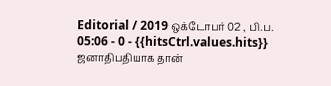Editorial / 2019 ஒக்டோபர் 02 , பி.ப. 05:06 - 0 - {{hitsCtrl.values.hits}}
ஜனாதிபதியாக தான்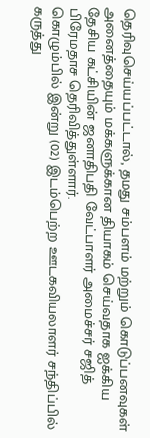தெரிவுசெய்யப்பட்டால், தமது சம்பளம் மற்றும் கொடுப்பனவுகள் அனைத்தையும் மக்களுக்கான தியாகம் செய்வதாக ஐக்கிய தேசிய கட்சியின் ஜனாதிபதி வேட்பாளர் அமைச்சர் சஜித் பிரேமதாச தெரிவித்துள்ளார்.
கொழும்பில் இன்று (02) இடம்பெற்ற ஊடகவியலாளர் சந்திப்பில் கருத்து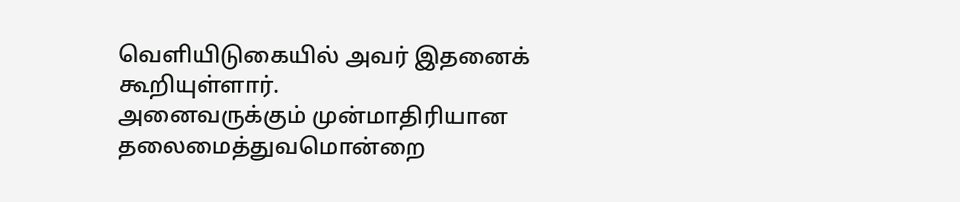வெளியிடுகையில் அவர் இதனைக் கூறியுள்ளார்.
அனைவருக்கும் முன்மாதிரியான தலைமைத்துவமொன்றை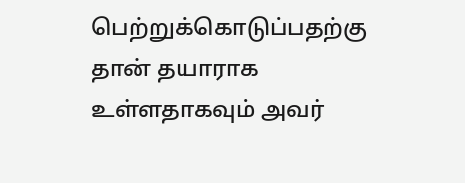பெற்றுக்கொடுப்பதற்கு தான் தயாராக உள்ளதாகவும் அவர்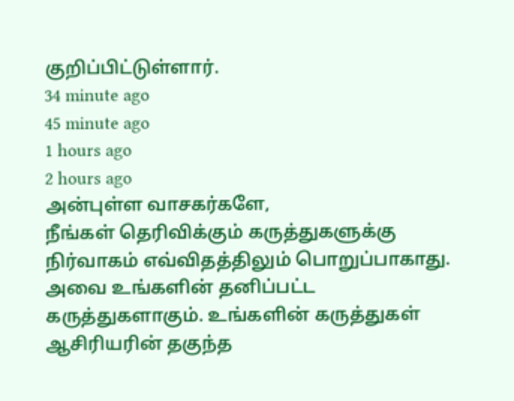குறிப்பிட்டுள்ளார்.
34 minute ago
45 minute ago
1 hours ago
2 hours ago
அன்புள்ள வாசகர்களே,
நீங்கள் தெரிவிக்கும் கருத்துகளுக்கு நிர்வாகம் எவ்விதத்திலும் பொறுப்பாகாது. அவை உங்களின் தனிப்பட்ட கருத்துகளாகும். உங்களின் கருத்துகள் ஆசிரியரின் தகுந்த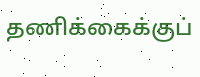தணிக்கைக்குப்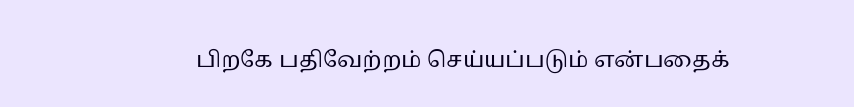பிறகே பதிவேற்றம் செய்யப்படும் என்பதைக்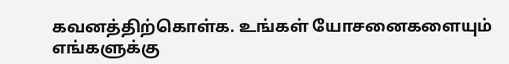கவனத்திற்கொள்க. உங்கள் யோசனைகளையும் எங்களுக்கு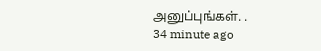அனுப்புங்கள். .
34 minute ago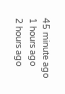45 minute ago
1 hours ago
2 hours ago